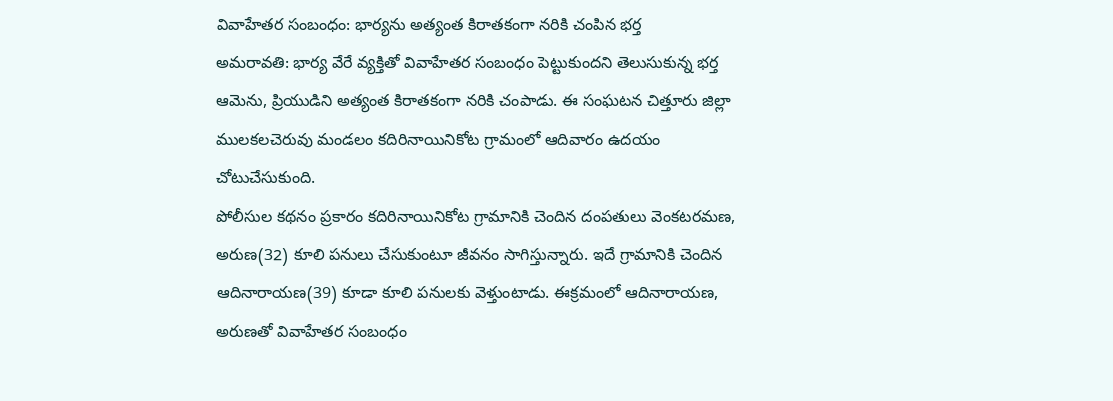వివాహేతర సంబంధం: భార్యను అత్యంత కిరాతకంగా నరికి చంపిన భర్త
అమరావతి: భార్య వేరే వ్యక్తితో వివాహేతర సంబంధం పెట్టుకుందని తెలుసుకున్న భర్త ఆమెను, ప్రియుడిని అత్యంత కిరాతకంగా నరికి చంపాడు. ఈ సంఘటన చిత్తూరు జిల్లా ములకలచెరువు మండలం కదిరినాయినికోట గ్రామంలో ఆదివారం ఉదయం చోటుచేసుకుంది.
పోలీసుల కథనం ప్రకారం కదిరినాయినికోట గ్రామానికి చెందిన దంపతులు వెంకటరమణ, అరుణ(32) కూలి పనులు చేసుకుంటూ జీవనం సాగిస్తున్నారు. ఇదే గ్రామానికి చెందిన ఆదినారాయణ(39) కూడా కూలి పనులకు వెళ్తుంటాడు. ఈక్రమంలో ఆదినారాయణ, అరుణతో వివాహేతర సంబంధం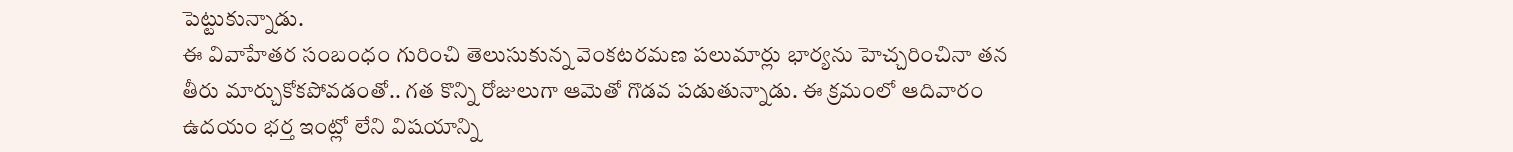పెట్టుకున్నాడు.
ఈ వివాహేతర సంబంధం గురించి తెలుసుకున్న వెంకటరమణ పలుమార్లు భార్యను హెచ్చరించినా తన తీరు మార్చుకోకపోవడంతో.. గత కొన్ని రోజులుగా ఆమెతో గొడవ పడుతున్నాడు. ఈ క్రమంలో ఆదివారం ఉదయం భర్త ఇంట్లో లేని విషయాన్ని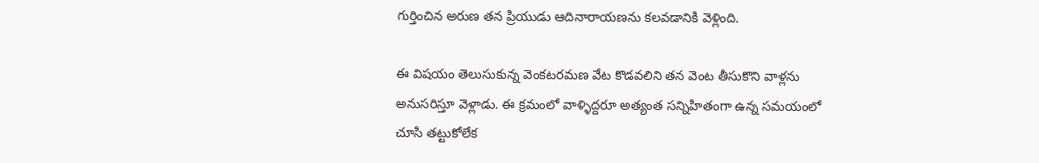గుర్తించిన అరుణ తన ప్రియుడు ఆదినారాయణను కలవడానికి వెళ్లింది.

ఈ విషయం తెలుసుకున్న వెంకటరమణ వేట కొడవలిని తన వెంట తీసుకొని వాళ్లను అనుసరిస్తూ వెళ్లాడు. ఈ క్రమంలో వాళ్ళిద్దరూ అత్యంత సన్నిహితంగా ఉన్న సమయంలో చూసి తట్టుకోలేక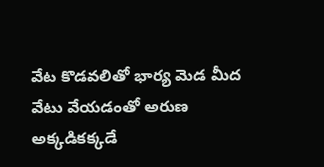వేట కొడవలితో భార్య మెడ మీద వేటు వేయడంతో అరుణ అక్కడికక్కడే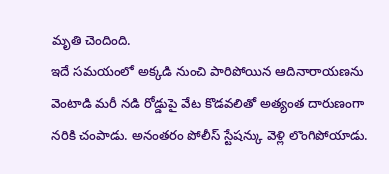మృతి చెందింది.
ఇదే సమయంలో అక్కడి నుంచి పారిపోయిన ఆదినారాయణను వెంటాడి మరీ నడి రోడ్డుపై వేట కొడవలితో అత్యంత దారుణంగా నరికి చంపాడు. అనంతరం పోలీస్ స్టేషన్కు వెళ్లి లొంగిపోయాడు.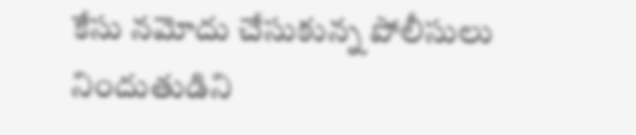కేసు నమోదు చేసుకున్న పోలీసులు నిందుతుడిని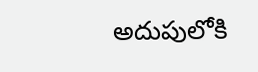అదుపులోకి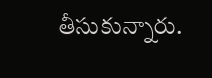తీసుకున్నారు.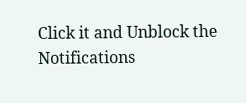Click it and Unblock the Notifications